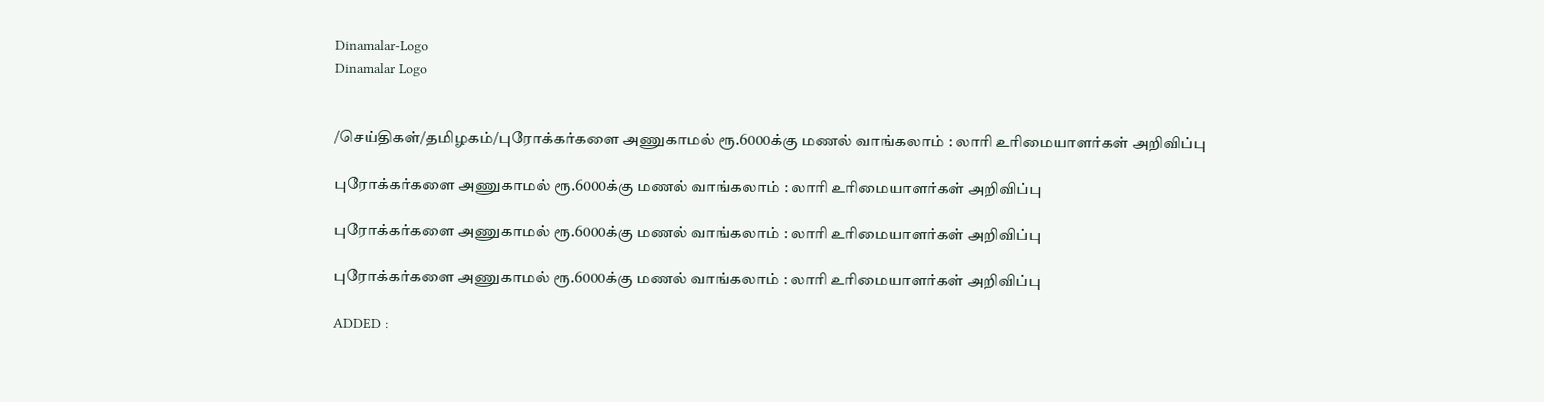Dinamalar-Logo
Dinamalar Logo


/செய்திகள்/தமிழகம்/புரோக்கர்களை அணுகாமல் ரூ.6000க்கு மணல் வாங்கலாம் : லாரி உரிமையாளர்கள் அறிவிப்பு

புரோக்கர்களை அணுகாமல் ரூ.6000க்கு மணல் வாங்கலாம் : லாரி உரிமையாளர்கள் அறிவிப்பு

புரோக்கர்களை அணுகாமல் ரூ.6000க்கு மணல் வாங்கலாம் : லாரி உரிமையாளர்கள் அறிவிப்பு

புரோக்கர்களை அணுகாமல் ரூ.6000க்கு மணல் வாங்கலாம் : லாரி உரிமையாளர்கள் அறிவிப்பு

ADDED :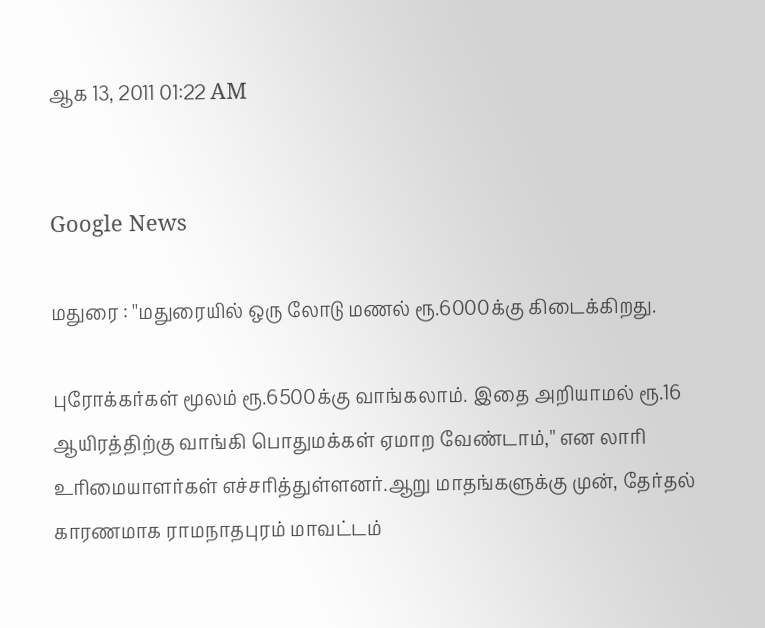ஆக 13, 2011 01:22 AM


Google News

மதுரை : ''மதுரையில் ஒரு லோடு மணல் ரூ.6000க்கு கிடைக்கிறது.

புரோக்கர்கள் மூலம் ரூ.6500க்கு வாங்கலாம். இதை அறியாமல் ரூ.16 ஆயிரத்திற்கு வாங்கி பொதுமக்கள் ஏமாற வேண்டாம்,'' என லாரி உரிமையாளர்கள் எச்சரித்துள்ளனர்.ஆறு மாதங்களுக்கு முன், தேர்தல் காரணமாக ராமநாதபுரம் மாவட்டம்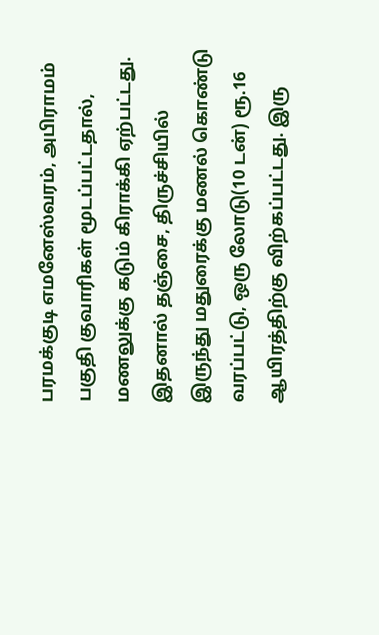பரமக்குடி எமனேஸ்வரம், அபிராமம் பகுதி குவாரிகள் மூடப்பட்டதால், மணலுக்கு கடும் கிராக்கி ஏற்பட்டது. இதனால் தஞ்சை, திருச்சியில் இருந்து மதுரைக்கு மணல் கொண்டு வரப்பட்டு, ஒரு லோடு(10 டன்) ரூ.16 ஆயிரத்திற்கு விற்கப்பட்டது. இரு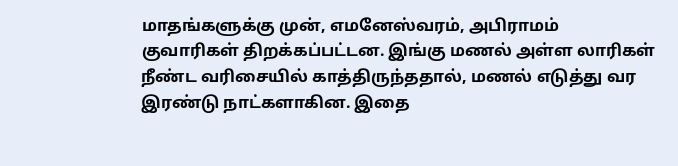மாதங்களுக்கு முன், எமனேஸ்வரம், அபிராமம் குவாரிகள் திறக்கப்பட்டன. இங்கு மணல் அள்ள லாரிகள் நீண்ட வரிசையில் காத்திருந்ததால், மணல் எடுத்து வர இரண்டு நாட்களாகின. இதை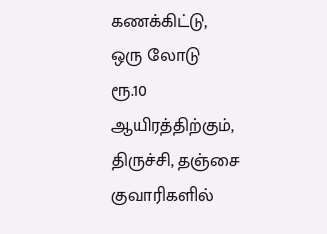கணக்கிட்டு, ஒரு லோடு ரூ.10 ஆயிரத்திற்கும், திருச்சி, தஞ்சை குவாரிகளில்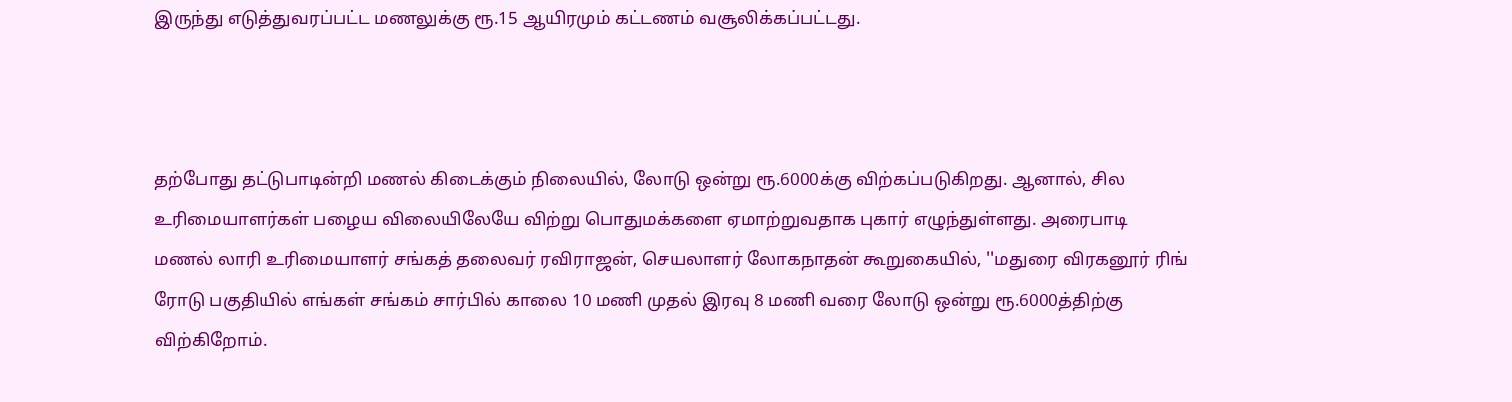இருந்து எடுத்துவரப்பட்ட மணலுக்கு ரூ.15 ஆயிரமும் கட்டணம் வசூலிக்கப்பட்டது.



தற்போது தட்டுபாடின்றி மணல் கிடைக்கும் நிலையில், லோடு ஒன்று ரூ.6000க்கு விற்கப்படுகிறது. ஆனால், சில உரிமையாளர்கள் பழைய விலையிலேயே விற்று பொதுமக்களை ஏமாற்றுவதாக புகார் எழுந்துள்ளது. அரைபாடி மணல் லாரி உரிமையாளர் சங்கத் தலைவர் ரவிராஜன், செயலாளர் லோகநாதன் கூறுகையில், ''மதுரை விரகனூர் ரிங் ரோடு பகுதியில் எங்கள் சங்கம் சார்பில் காலை 10 மணி முதல் இரவு 8 மணி வரை லோடு ஒன்று ரூ.6000த்திற்கு விற்கிறோம்.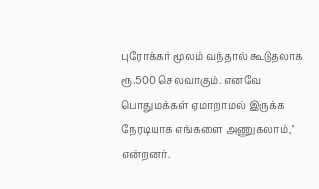புரோக்கர் மூலம் வந்தால் கூடுதலாக ரூ.500 செலவாகும். எனவே பொதுமக்கள் ஏமாறாமல் இருக்க நேரடியாக எங்களை அணுகலாம்,'' என்றனர்.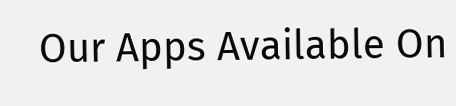Our Apps Available On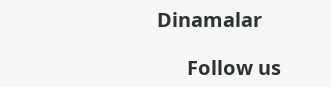Dinamalar

      Follow us